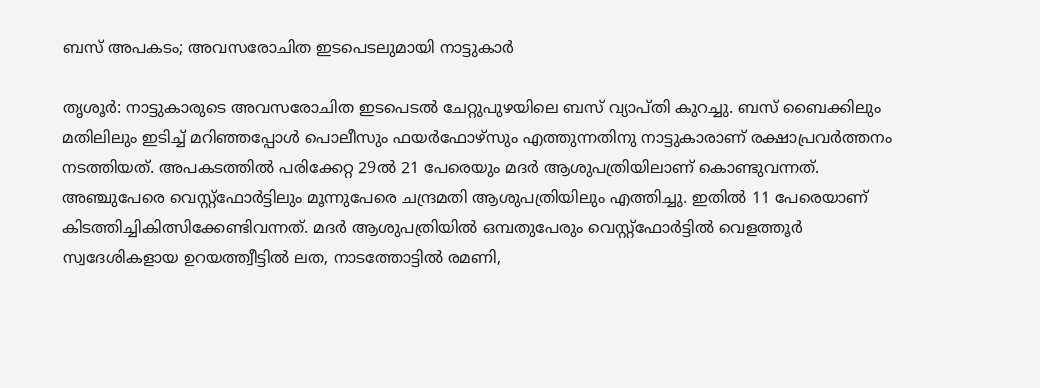ബസ് അപകടം; അവസരോചിത ഇടപെടലുമായി നാട്ടുകാർ

തൃശൂർ: നാട്ടുകാരുടെ അവസരോചിത ഇടപെടൽ ചേറ്റുപുഴയിലെ ബസ് വ്യാപ്തി കുറച്ചു. ബസ് ബൈക്കിലും മതിലിലും ഇടിച്ച് മറിഞ്ഞപ്പോൾ പൊലീസും ഫയർഫോഴ്സും എത്തുന്നതിനു നാട്ടുകാരാണ് രക്ഷാപ്രവർത്തനം നടത്തിയത്. അപകടത്തിൽ പരിക്കേറ്റ 29ൽ 21 പേരെയും മദർ ആശുപത്രിയിലാണ് കൊണ്ടുവന്നത്. അഞ്ചുപേരെ വെസ്റ്റ്ഫോർട്ടിലും മൂന്നുപേരെ ചന്ദ്രമതി ആശുപത്രിയിലും എത്തിച്ചു. ഇതിൽ 11 പേരെയാണ് കിടത്തിച്ചികിത്സിക്കേണ്ടിവന്നത്. മദർ ആശുപത്രിയിൽ ഒമ്പതുപേരും വെസ്റ്റ്ഫോർട്ടിൽ വെളത്തൂർ സ്വദേശികളായ ഉറയത്ത്വീട്ടിൽ ലത, നാടത്തോട്ടിൽ രമണി,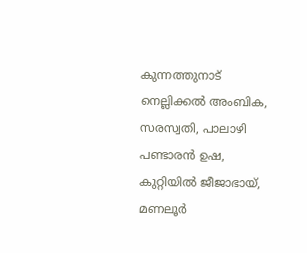കുന്നത്തുനാട് നെല്ലിക്കൽ അംബിക, സരസ്വതി, പാലാഴി പണ്ടാരൻ ഉഷ, കുറ്റിയിൽ ജീജാഭായ്, മണലൂർ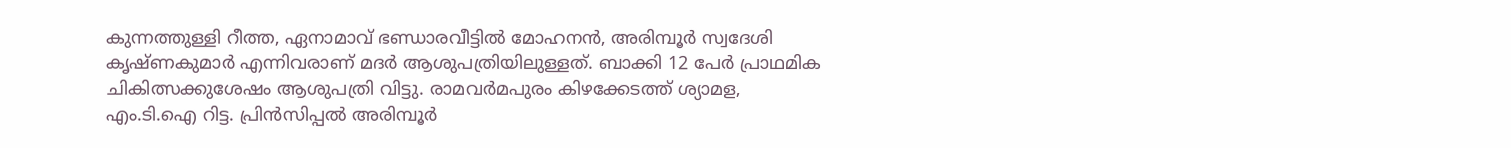കുന്നത്തുള്ളി റീത്ത, ഏനാമാവ് ഭണ്ഡാരവീട്ടിൽ മോഹനൻ, അരിമ്പൂർ സ്വദേശി കൃഷ്ണകുമാർ എന്നിവരാണ് മദർ ആശുപത്രിയിലുള്ളത്. ബാക്കി 12 പേർ പ്രാഥമിക ചികിത്സക്കുശേഷം ആശുപത്രി വിട്ടു. രാമവർമപുരം കിഴക്കേടത്ത് ശ്യാമള, എം.ടി.ഐ റിട്ട. പ്രിന്‍സിപ്പല്‍ അരിമ്പൂര്‍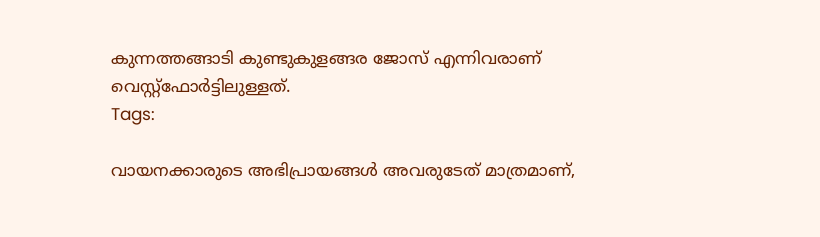കുന്നത്തങ്ങാടി കുണ്ടുകുളങ്ങര ജോസ് എന്നിവരാണ് വെസ്റ്റ്ഫോർട്ടിലുള്ളത്.
Tags:

വായനക്കാരുടെ അഭിപ്രായങ്ങള്‍ അവരുടേത് മാത്രമാണ്,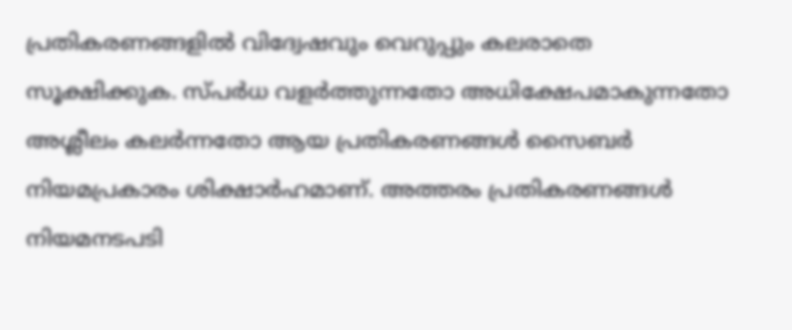പ്രതികരണങ്ങളിൽ വിദ്വേഷവും വെറുപ്പും കലരാതെ സൂക്ഷിക്കുക. സ്പർധ വളർത്തുന്നതോ അധിക്ഷേപമാകുന്നതോ അശ്ലീലം കലർന്നതോ ആയ പ്രതികരണങ്ങൾ സൈബർ നിയമപ്രകാരം ശിക്ഷാർഹമാണ്. അത്തരം പ്രതികരണങ്ങൾ നിയമനടപടി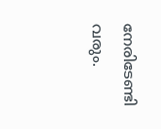നേരിടേണ്ടി വരും.